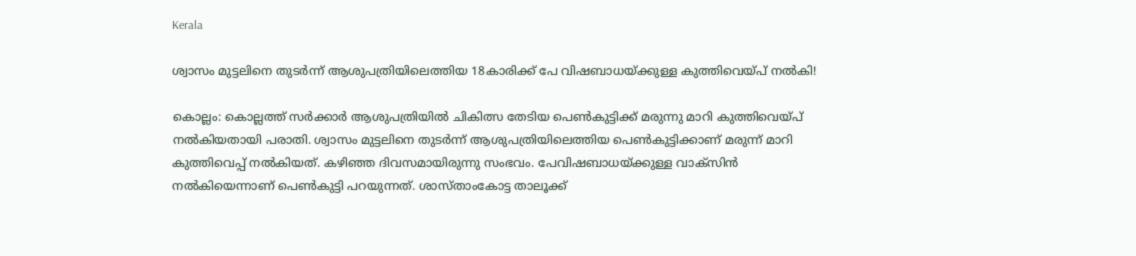Kerala

ശ്വാസം മുട്ടലിനെ തുടർന്ന് ആശുപത്രിയിലെത്തിയ 18കാരിക്ക് പേ വിഷബാധയ്ക്കുള്ള കുത്തിവെയ്പ് നൽകി!

കൊല്ലം: കൊല്ലത്ത് സർക്കാർ ആശുപത്രിയിൽ ചികിത്സ തേടിയ പെൺകുട്ടിക്ക് മരുന്നു മാറി കുത്തിവെയ്പ് നൽകിയതായി പരാതി. ശ്വാസം മുട്ടലിനെ തുടർന്ന് ആശുപത്രിയിലെത്തിയ പെൺകുട്ടിക്കാണ് മരുന്ന് മാറി കുത്തിവെപ്പ് നൽകിയത്. കഴിഞ്ഞ ദിവസമായിരുന്നു സംഭവം. പേവിഷബാധയ്ക്കുള്ള വാക്സിൻ നൽകിയെന്നാണ് പെൺകുട്ടി പറയുന്നത്. ശാസ്താംകോട്ട താലൂക്ക്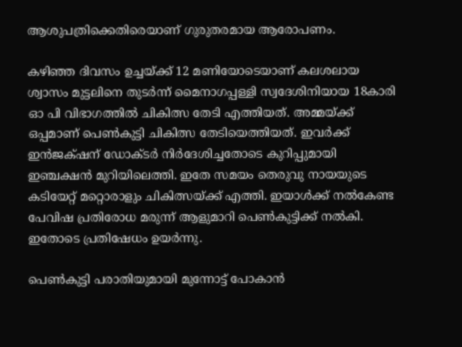ആശുപത്രിക്കെതിരെയാണ് ഗുരുതരമായ ആരോപണം.

കഴിഞ്ഞ ദിവസം ഉച്ചയ്ക്ക് 12 മണിയോടെയാണ് കലശലായ ശ്വാസം മുട്ടലിനെ തുടർന്ന് മൈനാഗപ്പള്ളി സ്വദേശിനിയായ 18കാരി ഓ പി വിഭാഗത്തിൽ ചികിത്സ തേടി എത്തിയത്. അമ്മയ്ക്ക് ഒപ്പമാണ് പെൺകുട്ടി ചികിത്സ തേടിയെത്തിയത്. ഇവര്‍ക്ക് ഇന്‍ജക്‌ഷന് ഡോക്ടര്‍ നിർദേശിച്ചതോടെ കുറിപ്പുമായി ഇഞ്ചക്ഷൻ മുറിയിലെത്തി. ഇതേ സമയം തെരുവു നായയുടെ കടിയേറ്റ് മറ്റൊരാളും ചികിത്സയ്ക്ക് എത്തി. ഇയാൾക്ക് നൽകേണ്ട പേവിഷ പ്രതിരോധ മരുന്ന് ആളുമാറി പെൺകുട്ടിക്ക് നൽകി. ഇതോടെ പ്രതിഷേധം ഉയർന്നു.

പെൺകുട്ടി പരാതിയുമായി മുന്നോട്ട് പോകാൻ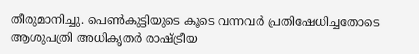തീരുമാനിച്ചു. പെൺകുട്ടിയുടെ കൂടെ വന്നവർ പ്രതിഷേധിച്ചതോടെ ആശുപത്രി അധികൃതർ രാഷ്ട്രീയ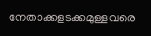നേതാക്കളടക്കമുള്ളവരെ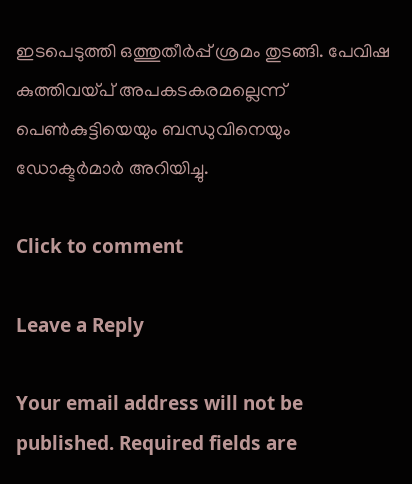ഇടപെടുത്തി ഒത്തുതീർപ്പ് ശ്രമം തുടങ്ങി. പേവിഷ കുത്തിവയ്പ് അപകടകരമല്ലെന്ന് പെൺകുട്ടിയെയും ബന്ധുവിനെയും ഡോക്ടർമാർ അറിയിച്ചു.

Click to comment

Leave a Reply

Your email address will not be published. Required fields are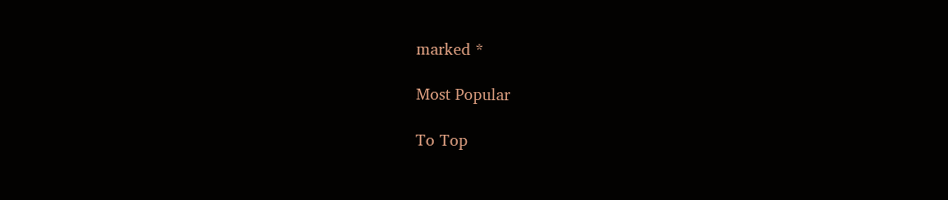marked *

Most Popular

To Top